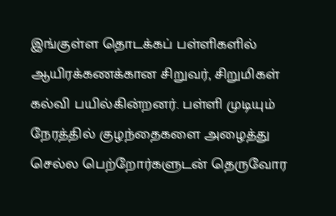இங்குள்ள தொடக்கப் பள்ளிகளில் ஆயிரக்கணக்கான சிறுவர், சிறுமிகள் கல்வி பயில்கின்றனர். பள்ளி முடியும் நேரத்தில் குழந்தைகளை அழைத்து செல்ல பெற்றோர்களுடன் தெருவோர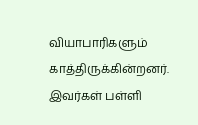வியாபாரிகளும் காத்திருக்கின்றனர். இவர்கள் பள்ளி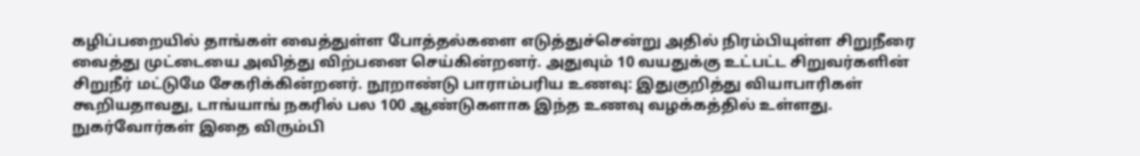கழிப்பறையில் தாங்கள் வைத்துள்ள போத்தல்களை எடுத்துச்சென்று அதில் நிரம்பியுள்ள சிறுநீரை வைத்து முட்டையை அவித்து விற்பனை செய்கின்றனர். அதுவும் 10 வயதுக்கு உட்பட்ட சிறுவர்களின் சிறுநீர் மட்டுமே சேகரிக்கின்றனர். நூறாண்டு பாராம்பரிய உணவு: இதுகுறித்து வியாபாரிகள் கூறியதாவது, டாங்யாங் நகரில் பல 100 ஆண்டுகளாக இந்த உணவு வழக்கத்தில் உள்ளது. நுகர்வோர்கள் இதை விரும்பி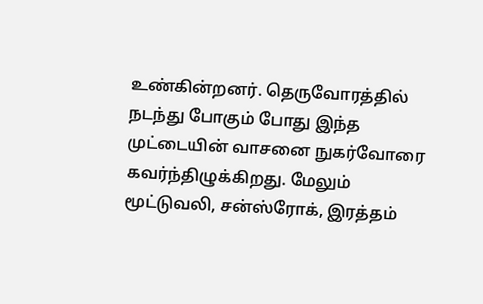உண்கின்றனர். தெருவோரத்தில் நடந்து போகும் போது இந்த முட்டையின் வாசனை நுகர்வோரை கவர்ந்திழுக்கிறது. மேலும் மூட்டுவலி, சன்ஸ்ரோக், இரத்தம்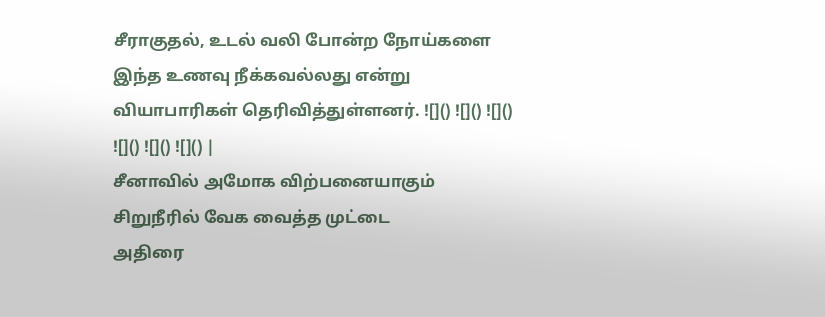சீராகுதல், உடல் வலி போன்ற நோய்களை இந்த உணவு நீக்கவல்லது என்று வியாபாரிகள் தெரிவித்துள்ளனர். ![]() ![]() ![]() ![]() ![]() ![]() |
சீனாவில் அமோக விற்பனையாகும் சிறுநீரில் வேக வைத்த முட்டை
அதிரை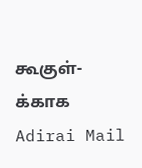கூகுள்-க்காக
Adirai Mail